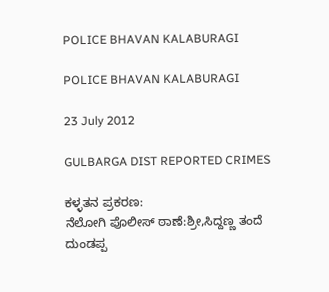POLICE BHAVAN KALABURAGI

POLICE BHAVAN KALABURAGI

23 July 2012

GULBARGA DIST REPORTED CRIMES

ಕಳ್ಳತನ ಪ್ರಕರಣ:
ನೆಲೋಗಿ ಪೊಲೀಸ್ ಠಾಣೆ:ಶ್ರೀ,ಸಿದ್ದಣ್ಣ ತಂದೆ ದುಂಡಪ್ಪ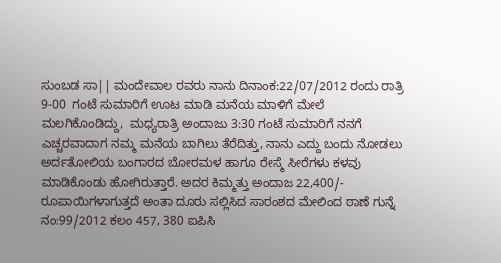ಸುಂಬಡ ಸಾ|| ಮಂದೇವಾಲ ರವರು ನಾನು ದಿನಾಂಕ:22/07/2012 ರಂದು ರಾತ್ರಿ 9-00  ಗಂಟೆ ಸುಮಾರಿಗೆ ಊಟ ಮಾಡಿ ಮನೆಯ ಮಾಳಿಗೆ ಮೇಲೆ ಮಲಗಿಕೊಂಡಿದ್ದು,  ಮಧ್ಯರಾತ್ರಿ ಅಂದಾಜು 3:30 ಗಂಟೆ ಸುಮಾರಿಗೆ ನನಗೆ ಎಚ್ಚರವಾದಾಗ ನಮ್ಮ ಮನೆಯ ಬಾಗಿಲು ತೆರೆದಿತ್ತು, ನಾನು ಎದ್ದು ಬಂದು ನೋಡಲು ಅರ್ದತೋಲಿಯ ಬಂಗಾರದ ಬೋರಮಳ ಹಾಗೂ ರೇಸ್ಮೆ ಸೀರೆಗಳು ಕಳವು ಮಾಡಿಕೊಂಡು ಹೋಗಿರುತ್ತಾರೆ. ಅದರ ಕಿಮ್ಮತ್ತು ಅಂದಾಜ 22,400/- ರೂಪಾಯಿಗಳಾಗುತ್ತದೆ ಅಂತಾ ದೂರು ಸಲ್ಲಿಸಿದ ಸಾರಂಶದ ಮೇಲಿಂದ ಠಾಣೆ ಗುನ್ನೆ ನಂ:99/2012 ಕಲಂ 457, 380 ಐಪಿಸಿ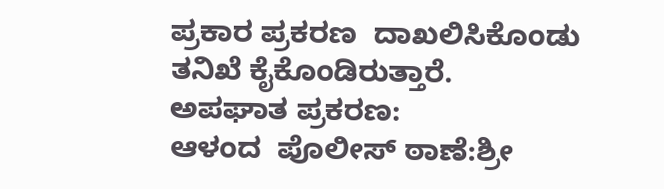ಪ್ರಕಾರ ಪ್ರಕರಣ  ದಾಖಲಿಸಿಕೊಂಡು ತನಿಖೆ ಕೈಕೊಂಡಿರುತ್ತಾರೆ.
ಅಪಘಾತ ಪ್ರಕರಣ:
ಆಳಂದ  ಪೊಲೀಸ್ ಠಾಣೆ:ಶ್ರೀ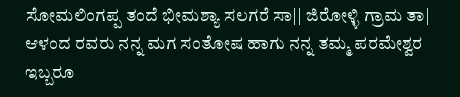ಸೋಮಲಿಂಗಪ್ಪ ತಂದೆ ಭೀಮಶ್ಯಾ ಸಲಗರೆ ಸಾ|| ಜಿರೋಳ್ಳಿ ಗ್ರಾಮ ತಾ| ಆಳಂದ ರವರು ನನ್ನ ಮಗ ಸಂತೋಷ ಹಾಗು ನನ್ನ ತಮ್ಮ ಪರಮೇಶ್ವರ ಇಬ್ಬರೂ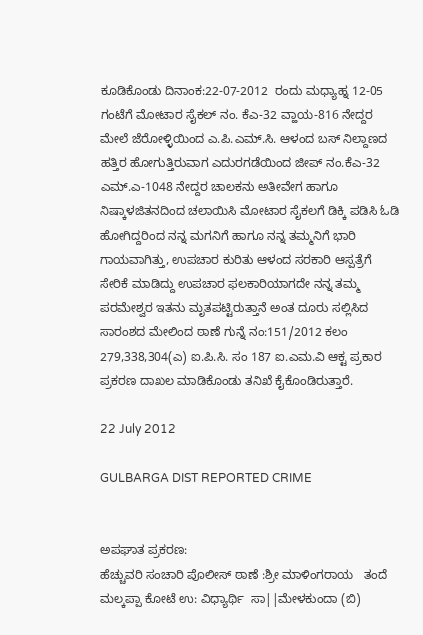ಕೂಡಿಕೊಂಡು ದಿನಾಂಕ:22-07-2012  ರಂದು ಮಧ್ಯಾಹ್ನ 12-05 ಗಂಟೆಗೆ ಮೋಟಾರ ಸೈಕಲ್ ನಂ. ಕೆಎ-32 ವ್ಹಾಯ-816 ನೇದ್ದರ ಮೇಲೆ ಜೆರೋಳ್ಳಿಯಿಂದ ಎ.ಪಿ.ಎಮ್.ಸಿ. ಆಳಂದ ಬಸ್ ನಿಲ್ದಾಣದ ಹತ್ತಿರ ಹೋಗುತ್ತಿರುವಾಗ ಎದುರಗಡೆಯಿಂದ ಜೀಪ್ ನಂ.ಕೆಎ-32 ಎಮ್.ಎ-1048 ನೇದ್ದರ ಚಾಲಕನು ಅತೀವೇಗ ಹಾಗೂ ನಿಷ್ಕಾಳಜಿತನದಿಂದ ಚಲಾಯಿಸಿ ಮೋಟಾರ ಸೈಕಲಗೆ ಡಿಕ್ಕಿ ಪಡಿಸಿ ಓಡಿ ಹೋಗಿದ್ದರಿಂದ ನನ್ನ ಮಗನಿಗೆ ಹಾಗೂ ನನ್ನ ತಮ್ಮನಿಗೆ ಭಾರಿ ಗಾಯವಾಗಿತ್ತು, ಉಪಚಾರ ಕುರಿತು ಆಳಂದ ಸರಕಾರಿ ಆಸ್ಪತ್ರೆಗೆ ಸೇರಿಕೆ ಮಾಡಿದ್ದು ಉಪಚಾರ ಫಲಕಾರಿಯಾಗದೇ ನನ್ನ ತಮ್ಮ ಪರಮೇಶ್ವರ ಇತನು ಮೃತಪಟ್ಟಿರುತ್ತಾನೆ ಅಂತ ದೂರು ಸಲ್ಲಿಸಿದ ಸಾರಂಶದ ಮೇಲಿಂದ ಠಾಣೆ ಗುನ್ನೆ ನಂ:151/2012 ಕಲಂ 279,338,304(ಎ) ಐ.ಪಿ.ಸಿ. ಸಂ 187 ಐ.ಎಮ.ವಿ ಆಕ್ಟ ಪ್ರಕಾರ ಪ್ರಕರಣ ದಾಖಲ ಮಾಡಿಕೊಂಡು ತನಿಖೆ ಕೈಕೊಂಡಿರುತ್ತಾರೆ.

22 July 2012

GULBARGA DIST REPORTED CRIME


ಅಪಘಾತ ಪ್ರಕರಣ:
ಹೆಚ್ಚುವರಿ ಸಂಚಾರಿ ಪೊಲೀಸ್ ಠಾಣೆ :ಶ್ರೀ ಮಾಳಿಂಗರಾಯ   ತಂದೆ ಮಲ್ಕಪ್ಪಾ ಕೋಟೆ ಉ: ವಿಧ್ಯಾರ್ಥಿ  ಸಾ||ಮೇಳಕುಂದಾ (ಬಿ)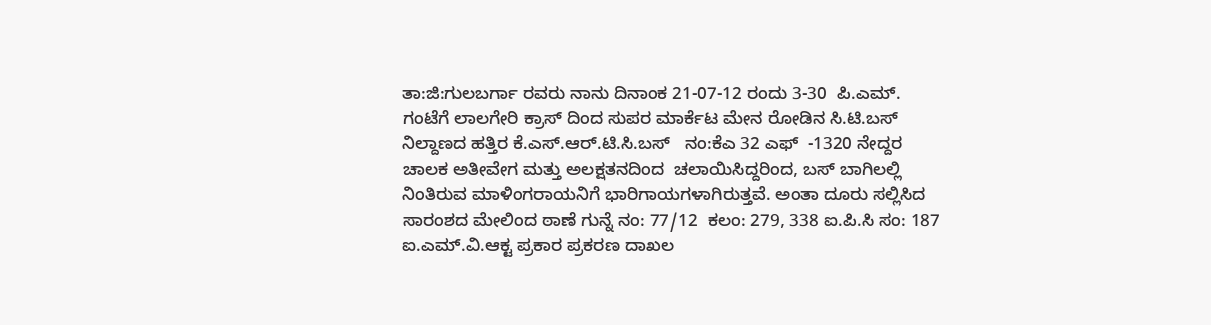ತಾ:ಜಿ:ಗುಲಬರ್ಗಾ ರವರು ನಾನು ದಿನಾಂಕ 21-07-12 ರಂದು 3-30  ಪಿ.ಎಮ್. ಗಂಟೆಗೆ ಲಾಲಗೇರಿ ಕ್ರಾಸ್ ದಿಂದ ಸುಪರ ಮಾರ್ಕೆಟ ಮೇನ ರೋಡಿನ ಸಿ.ಟಿ.ಬಸ್ ನಿಲ್ದಾಣದ ಹತ್ತಿರ ಕೆ.ಎಸ್.ಆರ್.ಟಿ.ಸಿ.ಬಸ್   ನಂ:ಕೆಎ 32 ಎಫ್  -1320 ನೇದ್ದರ ಚಾಲಕ ಅತೀವೇಗ ಮತ್ತು ಅಲಕ್ಷತನದಿಂದ  ಚಲಾಯಿಸಿದ್ದರಿಂದ, ಬಸ್ ಬಾಗಿಲಲ್ಲಿ ನಿಂತಿರುವ ಮಾಳಿಂಗರಾಯನಿಗೆ ಭಾರಿಗಾಯಗಳಾಗಿರುತ್ತವೆ. ಅಂತಾ ದೂರು ಸಲ್ಲಿಸಿದ ಸಾರಂಶದ ಮೇಲಿಂದ ಠಾಣೆ ಗುನ್ನೆ ನಂ: 77/12  ಕಲಂ: 279, 338 ಐ.ಪಿ.ಸಿ ಸಂ: 187 ಐ.ಎಮ್.ವಿ.ಆಕ್ಟ ಪ್ರಕಾರ ಪ್ರಕರಣ ದಾಖಲ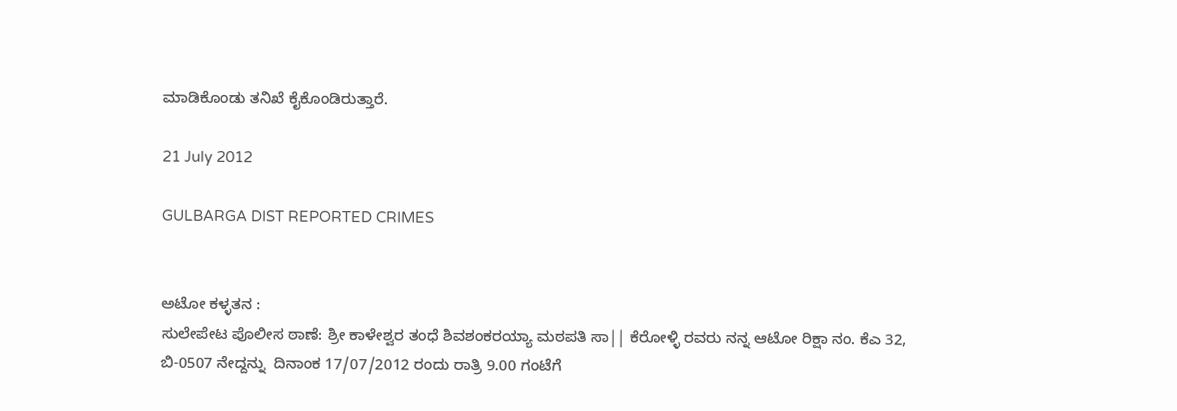ಮಾಡಿಕೊಂಡು ತನಿಖೆ ಕೈಕೊಂಡಿರುತ್ತಾರೆ.

21 July 2012

GULBARGA DIST REPORTED CRIMES


ಅಟೋ ಕಳ್ಳತನ :
ಸುಲೇಪೇಟ ಪೊಲೀಸ ಠಾಣೆ: ಶ್ರೀ ಕಾಳೇಶ್ವರ ತಂಧೆ ಶಿವಶಂಕರಯ್ಯಾ ಮಠಪತಿ ಸಾ|| ಕೆರೋಳ್ಳಿ ರವರು ನನ್ನ ಆಟೋ ರಿಕ್ಷಾ ನಂ. ಕೆಎ 32, ಬಿ-0507 ನೇದ್ದನ್ನು  ದಿನಾಂಕ 17/07/2012 ರಂದು ರಾತ್ರಿ 9.00 ಗಂಟೆಗೆ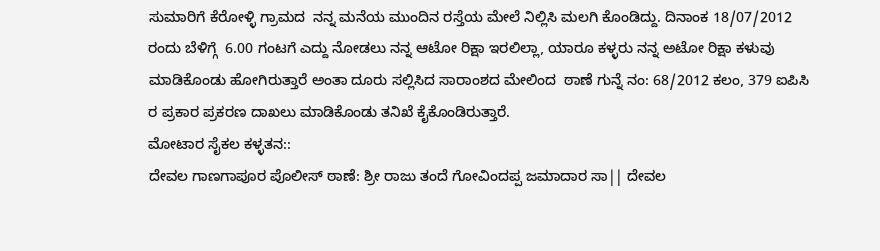ಸುಮಾರಿಗೆ ಕೆರೋಳ್ಳಿ ಗ್ರಾಮದ  ನನ್ನ ಮನೆಯ ಮುಂದಿನ ರಸ್ತೆಯ ಮೇಲೆ ನಿಲ್ಲಿಸಿ ಮಲಗಿ ಕೊಂಡಿದ್ದು. ದಿನಾಂಕ 18/07/2012 ರಂದು ಬೆಳಿಗ್ಗೆ  6.00 ಗಂಟಗೆ ಎದ್ದು ನೋಡಲು ನನ್ನ ಆಟೋ ರಿಕ್ಷಾ ಇರಲಿಲ್ಲಾ, ಯಾರೂ ಕಳ್ಳರು ನನ್ನ ಅಟೋ ರಿಕ್ಷಾ ಕಳುವು ಮಾಡಿಕೊಂಡು ಹೋಗಿರುತ್ತಾರೆ ಅಂತಾ ದೂರು ಸಲ್ಲಿಸಿದ ಸಾರಾಂಶದ ಮೇಲಿಂದ  ಠಾಣೆ ಗುನ್ನೆ ನಂ: 68/2012 ಕಲಂ, 379 ಐಪಿಸಿ ರ ಪ್ರಕಾರ ಪ್ರಕರಣ ದಾಖಲು ಮಾಡಿಕೊಂಡು ತನಿಖೆ ಕೈಕೊಂಡಿರುತ್ತಾರೆ.
ಮೋಟಾರ ಸೈಕಲ ಕಳ್ಳತನ::
ದೇವಲ ಗಾಣಗಾಪೂರ ಪೊಲೀಸ್ ಠಾಣೆ: ಶ್ರೀ ರಾಜು ತಂದೆ ಗೋವಿಂದಪ್ಪ ಜಮಾದಾರ ಸಾ|| ದೇವಲ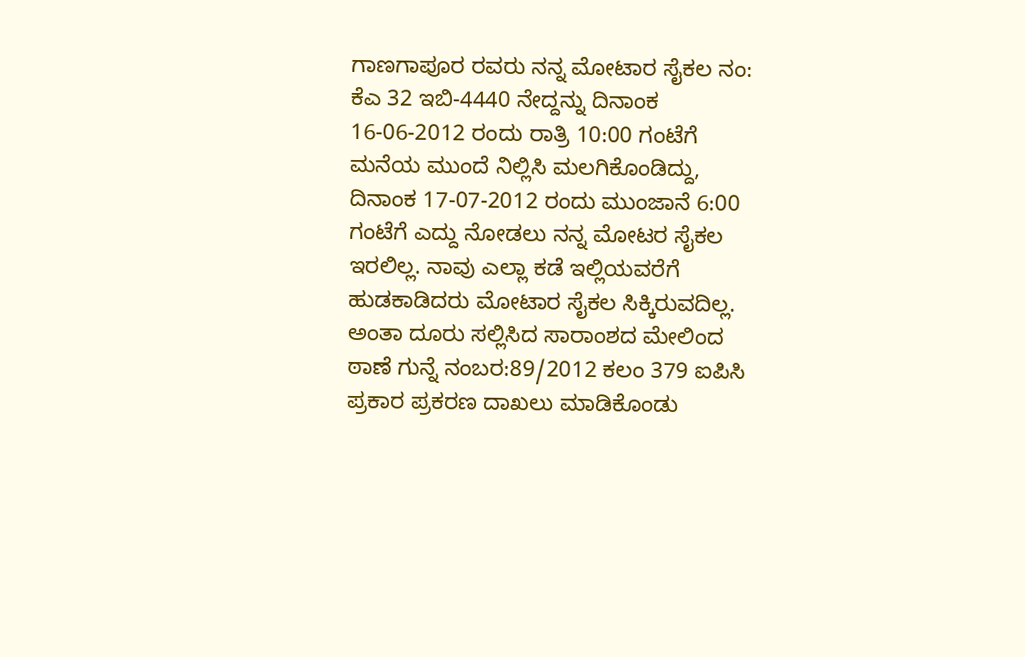ಗಾಣಗಾಪೂರ ರವರು ನನ್ನ ಮೋಟಾರ ಸೈಕಲ ನಂ: ಕೆಎ 32 ಇಬಿ-4440 ನೇದ್ದನ್ನು ದಿನಾಂಕ 16-06-2012 ರಂದು ರಾತ್ರಿ 10:00 ಗಂಟೆಗೆ ಮನೆಯ ಮುಂದೆ ನಿಲ್ಲಿಸಿ ಮಲಗಿಕೊಂಡಿದ್ದು, ದಿನಾಂಕ 17-07-2012 ರಂದು ಮುಂಜಾನೆ 6:00 ಗಂಟೆಗೆ ಎದ್ದು ನೋಡಲು ನನ್ನ ಮೋಟರ ಸೈಕಲ ಇರಲಿಲ್ಲ. ನಾವು ಎಲ್ಲಾ ಕಡೆ ಇಲ್ಲಿಯವರೆಗೆ ಹುಡಕಾಡಿದರು ಮೋಟಾರ ಸೈಕಲ ಸಿಕ್ಕಿರುವದಿಲ್ಲ. ಅಂತಾ ದೂರು ಸಲ್ಲಿಸಿದ ಸಾರಾಂಶದ ಮೇಲಿಂದ ಠಾಣೆ ಗುನ್ನೆ ನಂಬರ:89/2012 ಕಲಂ 379 ಐಪಿಸಿ ಪ್ರಕಾರ ಪ್ರಕರಣ ದಾಖಲು ಮಾಡಿಕೊಂಡು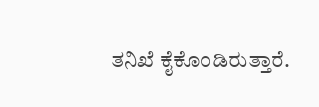ತನಿಖೆ ಕೈಕೊಂಡಿರುತ್ತಾರೆ.